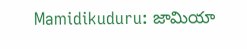Mamidikuduru: జామియా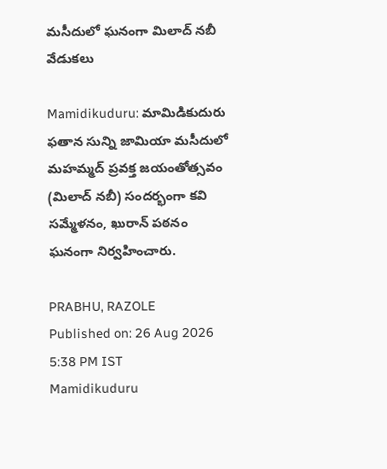మసీదులో ఘనంగా మిలాద్‌ నబీ వేడుకలు

Mamidikuduru: మామిడికుదురు ఫతాన సున్ని జామియా మసీదులో మహమ్మద్‌ ప్రవక్త జయంతోత్సవం (మిలాద్‌ నబీ) సందర్భంగా కవి సమ్మేళనం, ఖురాన్‌ పఠనం ఘనంగా నిర్వహించారు.

PRABHU, RAZOLE
Published on: 26 Aug 2026 5:38 PM IST
Mamidikuduru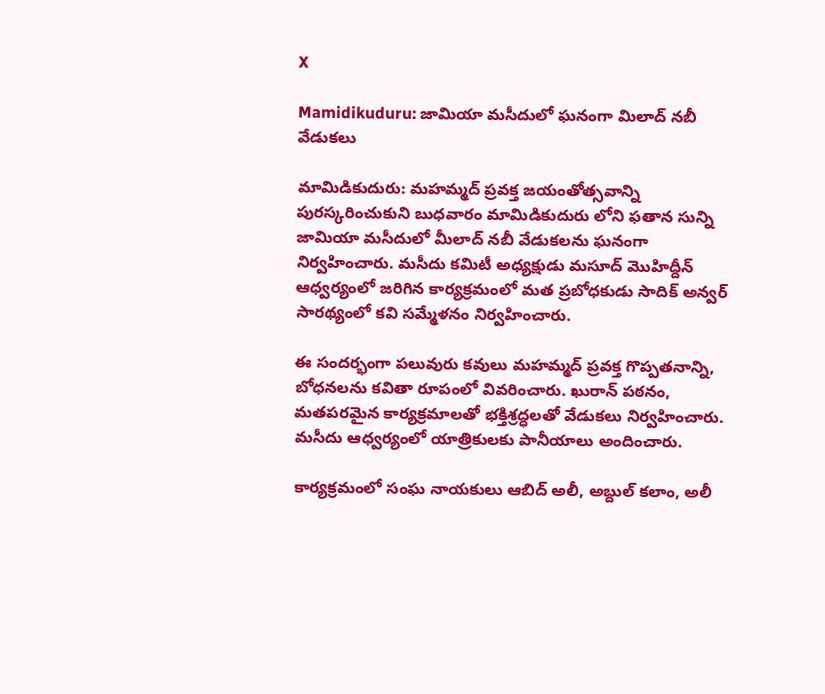X

Mamidikuduru: జామియా మసీదులో ఘనంగా మిలాద్‌ నబీ వేడుకలు

మామిడికుదురు: మహమ్మద్‌ ప్రవక్త జయంతోత్సవాన్ని పురస్కరించుకుని బుధవారం మామిడికుదురు లోని ఫతాన సున్ని జామియా మసీదులో మీలాద్‌ నబీ వేడుకలను ఘనంగా నిర్వహించారు. మసీదు కమిటీ అధ్యక్షుడు మసూద్‌ మొహిద్దీన్‌ ఆధ్వర్యంలో జరిగిన కార్యక్రమంలో మత ప్రబోధకుడు సాదిక్‌ అన్వర్‌ సారథ్యంలో కవి సమ్మేళనం నిర్వహించారు.

ఈ సందర్భంగా పలువురు కవులు మహమ్మద్‌ ప్రవక్త గొప్పతనాన్ని, బోధనలను కవితా రూపంలో వివరించారు. ఖురాన్‌ పఠనం, మతపరమైన కార్యక్రమాలతో భక్తిశ్రద్ధలతో వేడుకలు నిర్వహించారు. మసీదు ఆధ్వర్యంలో యాత్రికులకు పానీయాలు అందించారు.

కార్యక్రమంలో సంఘ నాయకులు ఆబిద్‌ అలీ, అబ్దుల్‌ కలాం, అలీ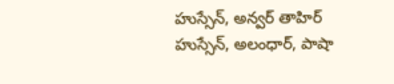హుస్సేన్‌, అన్వర్‌ తాహిర్‌ హుస్సేన్‌, అలంధార్‌, పాషా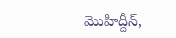మొహిద్దీన్‌,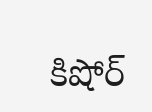కిషోర్‌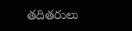తదితరులు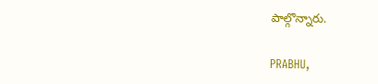పాల్గొన్నారు.

PRABHU,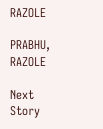RAZOLE

PRABHU, RAZOLE

Next Story